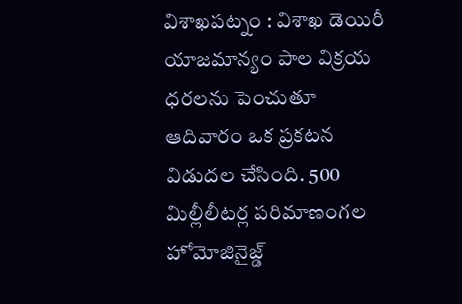విశాఖపట్నం : విశాఖ డెయిరీ యాజమాన్యం పాల విక్రయ ధరలను పెంచుతూ ఆదివారం ఒక ప్రకటన విడుదల చేసింది. 500 మిల్లీలీటర్ల పరిమాణంగల హోమోజినైజ్డ్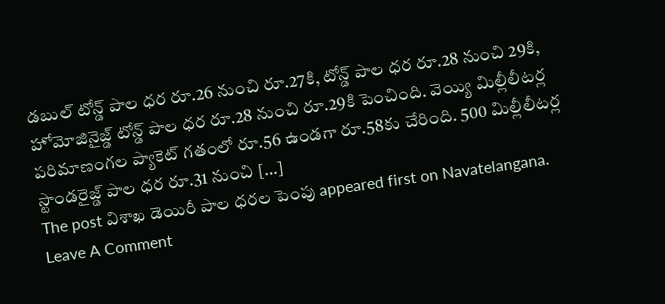డబుల్ టోన్డ్ పాల ధర రూ.26 నుంచి రూ.27కి, టోన్డ్ పాల ధర రూ.28 నుంచి 29కి, హోమోజినైజ్డ్ టోన్డ్ పాల ధర రూ.28 నుంచి రూ.29కి పెంచింది. వెయ్యి మిల్లీలీటర్ల పరిమాణంగల ప్యాకెట్ గతంలో రూ.56 ఉండగా రూ.58కు చేరింది. 500 మిల్లీలీటర్ల స్టాండరైజ్డ్ పాల ధర రూ.31 నుంచి […]
The post విశాఖ డెయిరీ పాల ధరల పెంపు appeared first on Navatelangana.
Leave A Comment